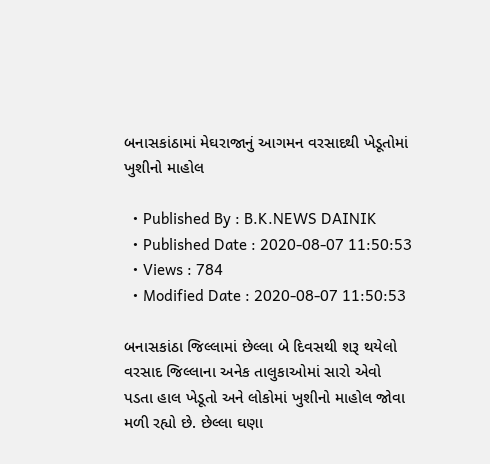બનાસકાંઠામાં મેઘરાજાનું આગમન વરસાદથી ખેડૂતોમાં ખુશીનો માહોલ

  • Published By : B.K.NEWS DAINIK
  • Published Date : 2020-08-07 11:50:53
  • Views : 784
  • Modified Date : 2020-08-07 11:50:53

બનાસકાંઠા જિલ્લામાં છેલ્લા બે દિવસથી શરૂ થયેલો વરસાદ જિલ્લાના અનેક તાલુકાઓમાં સારો એવો પડતા હાલ ખેડૂતો અને લોકોમાં ખુશીનો માહોલ જોવા મળી રહ્યો છે. છેલ્લા ઘણા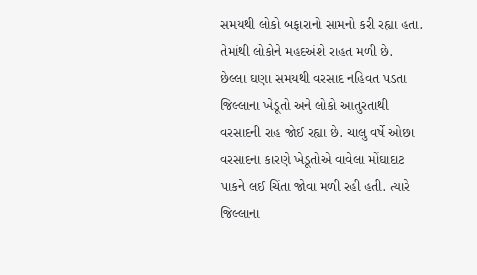સમયથી લોકો બફારાનો સામનો કરી રહ્યા હતા. તેમાંથી લોકોને મહદઅંશે રાહત મળી છે.
છેલ્લા ઘણા સમયથી વરસાદ નહિવત પડતા જિલ્લાના ખેડૂતો અને લોકો આતુરતાથી વરસાદની રાહ જોઈ રહ્યા છે. ચાલુ વર્ષે ઓછા વરસાદના કારણે ખેડૂતોએ વાવેલા મોંઘાદાટ પાકને લઈ ચિંતા જોવા મળી રહી હતી. ત્યારે જિલ્લાના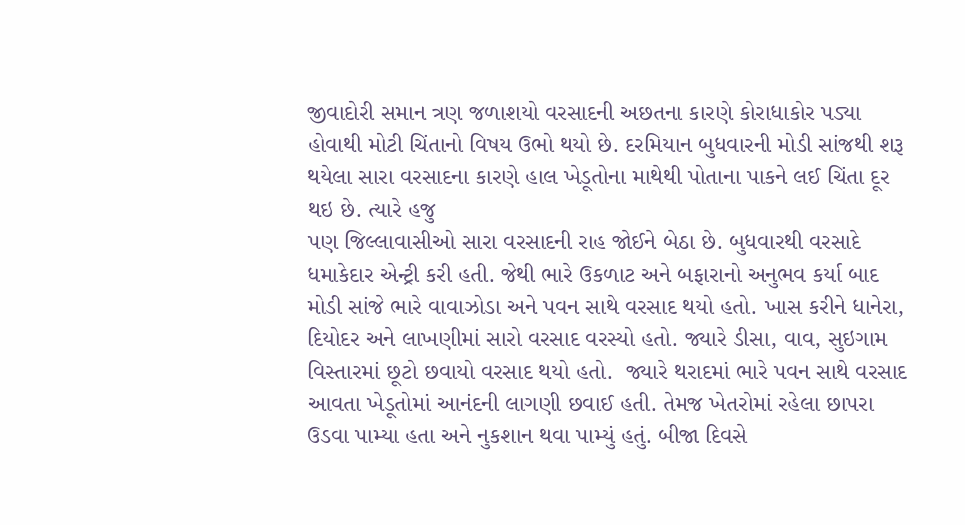જીવાદોરી સમાન ત્રણ જળાશયો વરસાદની અછતના કારણે કોરાધાકોર પડ્યા હોવાથી મોટી ચિંતાનો વિષય ઉભો થયો છે. દરમિયાન બુધવારની મોડી સાંજથી શરૂ થયેલા સારા વરસાદના કારણે હાલ ખેડૂતોના માથેથી પોતાના પાકને લઈ ચિંતા દૂર થઇ છે. ત્યારે હજુ
પણ જિલ્લાવાસીઓ સારા વરસાદની રાહ જોઈને બેઠા છે. બુધવારથી વરસાદે ધમાકેદાર એન્ટ્રી કરી હતી. જેથી ભારે ઉકળાટ અને બફારાનો અનુભવ કર્યા બાદ મોડી સાંજે ભારે વાવાઝોડા અને પવન સાથે વરસાદ થયો હતો. ખાસ કરીને ધાનેરા, દિયોદર અને લાખણીમાં સારો વરસાદ વરસ્યો હતો. જ્યારે ડીસા, વાવ, સુઇગામ વિસ્તારમાં છૂટો છવાયો વરસાદ થયો હતો.  જ્યારે થરાદમાં ભારે પવન સાથે વરસાદ આવતા ખેડૂતોમાં આનંદની લાગણી છવાઈ હતી. તેમજ ખેતરોમાં રહેલા છાપરા ઉડવા પામ્યા હતા અને નુકશાન થવા પામ્યું હતું. બીજા દિવસે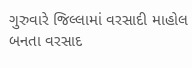ગુરુવારે જિલ્લામાં વરસાદી માહોલ બનતા વરસાદ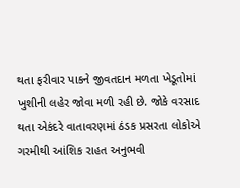થતા ફરીવાર પાકને જીવતદાન મળતા ખેડૂતોમાં ખુશીની લહેર જોવા મળી રહી છે. જોકે વરસાદ થતા એકંદરે વાતાવરણમાં ઠંડક પ્રસરતા લોકોએ ગરમીથી આંશિક રાહત અનુભવી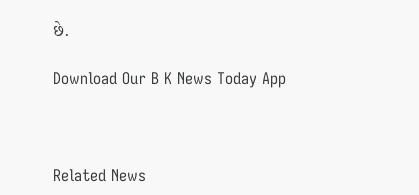છે.

Download Our B K News Today App



Related News